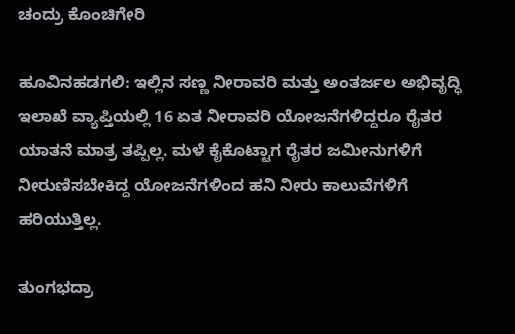ಚಂದ್ರು ಕೊಂಚಿಗೇರಿ

ಹೂವಿನಹಡಗಲಿ: ಇಲ್ಲಿನ ಸಣ್ಣ ನೀರಾವರಿ ಮತ್ತು ಅಂತರ್ಜಲ ಅಭಿವೃದ್ಧಿ ಇಲಾಖೆ ವ್ಯಾಪ್ತಿಯಲ್ಲಿ 16 ಏತ ನೀರಾವರಿ ಯೋಜನೆಗಳಿದ್ದರೂ ರೈತರ ಯಾತನೆ ಮಾತ್ರ ತಪ್ಪಿಲ್ಲ. ಮಳೆ ಕೈಕೊಟ್ಟಾಗ ರೈತರ ಜಮೀನುಗಳಿಗೆ ನೀರುಣಿಸಬೇಕಿದ್ದ ಯೋಜನೆಗಳಿಂದ ಹನಿ ನೀರು ಕಾಲುವೆಗಳಿಗೆ ಹರಿಯುತ್ತಿಲ್ಲ.

ತುಂಗಭದ್ರಾ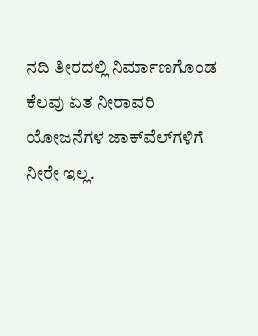ನದಿ ತೀರದಲ್ಲಿ ನಿರ್ಮಾಣಗೊಂಡ ಕೆಲವು ಏತ ನೀರಾವರಿ ಯೋಜನೆಗಳ ಜಾಕ್‌ವೆಲ್‌ಗಳಿಗೆ ನೀರೇ ಇಲ್ಲ.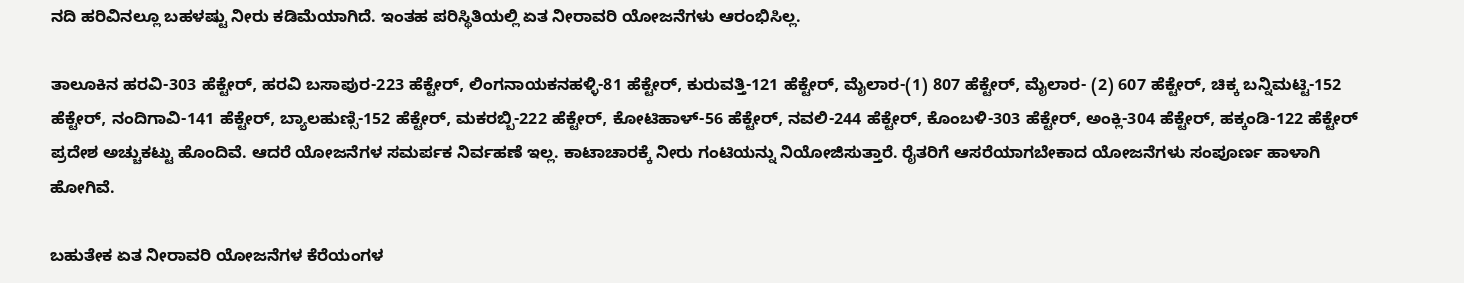ನದಿ ಹರಿವಿನಲ್ಲೂ ಬಹಳಷ್ಟು ನೀರು ಕಡಿಮೆಯಾಗಿದೆ. ಇಂತಹ ಪರಿಸ್ಥಿತಿಯಲ್ಲಿ ಏತ ನೀರಾವರಿ ಯೋಜನೆಗಳು ಆರಂಭಿಸಿಲ್ಲ.

ತಾಲೂಕಿನ ಹರವಿ-303 ಹೆಕ್ಟೇರ್‌, ಹರವಿ ಬಸಾಪುರ-223 ಹೆಕ್ಟೇರ್‌, ಲಿಂಗನಾಯಕನಹಳ್ಳಿ-81 ಹೆಕ್ಟೇರ್‌, ಕುರುವತ್ತಿ-121 ಹೆಕ್ಟೇರ್‌, ಮೈಲಾರ-(1) 807 ಹೆಕ್ಟೇರ್‌, ಮೈಲಾರ- (2) 607 ಹೆಕ್ಟೇರ್‌, ಚಿಕ್ಕ ಬನ್ನಿಮಟ್ಟಿ-152 ಹೆಕ್ಟೇರ್‌, ನಂದಿಗಾವಿ-141 ಹೆಕ್ಟೇರ್‌, ಬ್ಯಾಲಹುಣ್ಸಿ-152 ಹೆಕ್ಟೇರ್‌, ಮಕರಬ್ಬಿ-222 ಹೆಕ್ಟೇರ್‌, ಕೋಟಿಹಾಳ್‌-56 ಹೆಕ್ಟೇರ್‌, ನವಲಿ-244 ಹೆಕ್ಟೇರ್‌, ಕೊಂಬಳಿ-303 ಹೆಕ್ಟೇರ್‌, ಅಂಕ್ಲಿ-304 ಹೆಕ್ಟೇರ್‌, ಹಕ್ಕಂಡಿ-122 ಹೆಕ್ಟೇರ್‌ ಪ್ರದೇಶ ಅಚ್ಚುಕಟ್ಟು ಹೊಂದಿವೆ. ಆದರೆ ಯೋಜನೆಗಳ ಸಮರ್ಪಕ ನಿರ್ವಹಣೆ ಇಲ್ಲ. ಕಾಟಾಚಾರಕ್ಕೆ ನೀರು ಗಂಟಿಯನ್ನು ನಿಯೋಜಿಸುತ್ತಾರೆ. ರೈತರಿಗೆ ಆಸರೆಯಾಗಬೇಕಾದ ಯೋಜನೆಗಳು ಸಂಪೂರ್ಣ ಹಾಳಾಗಿ ಹೋಗಿವೆ.

ಬಹುತೇಕ ಏತ ನೀರಾವರಿ ಯೋಜನೆಗಳ ಕೆರೆಯಂಗಳ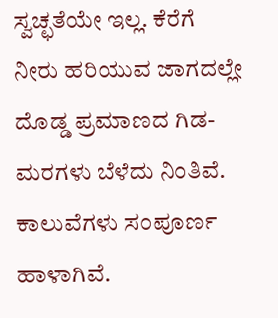ಸ್ವಚ್ಛತೆಯೇ ಇಲ್ಲ. ಕೆರೆಗೆ ನೀರು ಹರಿಯುವ ಜಾಗದಲ್ಲೇ ದೊಡ್ಡ ಪ್ರಮಾಣದ ಗಿಡ- ಮರಗಳು ಬೆಳೆದು ನಿಂತಿವೆ. ಕಾಲುವೆಗಳು ಸಂಪೂರ್ಣ ಹಾಳಾಗಿವೆ.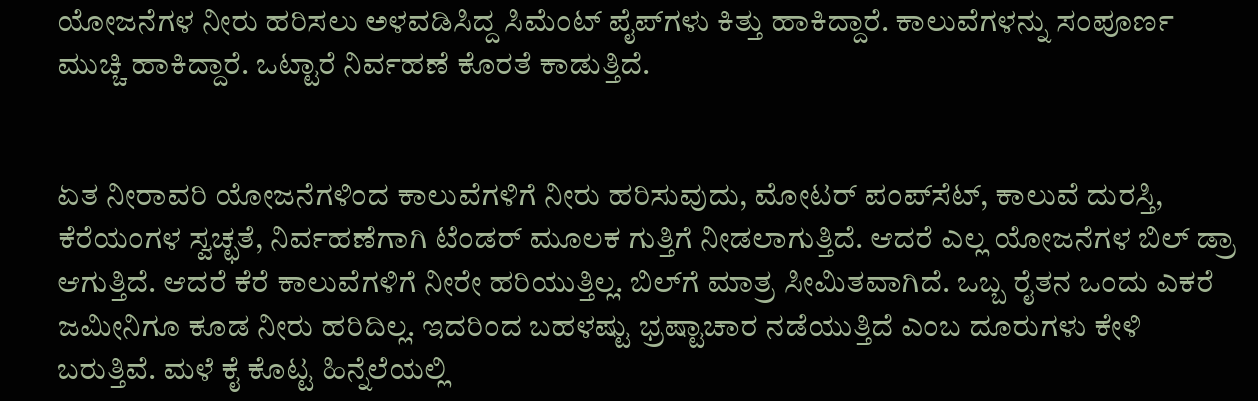ಯೋಜನೆಗಳ ನೀರು ಹರಿಸಲು ಅಳವಡಿಸಿದ್ದ ಸಿಮೆಂಟ್‌ ಪೈಪ್‌ಗಳು ಕಿತ್ತು ಹಾಕಿದ್ದಾರೆ. ಕಾಲುವೆಗಳನ್ನು ಸಂಪೂರ್ಣ ಮುಚ್ಚಿ ಹಾಕಿದ್ದಾರೆ. ಒಟ್ಟಾರೆ ನಿರ್ವಹಣೆ ಕೊರತೆ ಕಾಡುತ್ತಿದೆ.


ಏತ ನೀರಾವರಿ ಯೋಜನೆಗಳಿಂದ ಕಾಲುವೆಗಳಿಗೆ ನೀರು ಹರಿಸುವುದು, ಮೋಟರ್‌ ಪಂಪ್‌ಸೆಟ್‌, ಕಾಲುವೆ ದುರಸ್ತಿ, ಕೆರೆಯಂಗಳ ಸ್ವಚ್ಛತೆ, ನಿರ್ವಹಣೆಗಾಗಿ ಟೆಂಡರ್‌ ಮೂಲಕ ಗುತ್ತಿಗೆ ನೀಡಲಾಗುತ್ತಿದೆ. ಆದರೆ ಎಲ್ಲ ಯೋಜನೆಗಳ ಬಿಲ್‌ ಡ್ರಾ ಆಗುತ್ತಿದೆ. ಆದರೆ ಕೆರೆ ಕಾಲುವೆಗಳಿಗೆ ನೀರೇ ಹರಿಯುತ್ತಿಲ್ಲ. ಬಿಲ್‌ಗೆ ಮಾತ್ರ ಸೀಮಿತವಾಗಿದೆ. ಒಬ್ಬ ರೈತನ ಒಂದು ಎಕರೆ ಜಮೀನಿಗೂ ಕೂಡ ನೀರು ಹರಿದಿಲ್ಲ. ಇದರಿಂದ ಬಹಳಷ್ಟು ಭ್ರಷ್ಟಾಚಾರ ನಡೆಯುತ್ತಿದೆ ಎಂಬ ದೂರುಗಳು ಕೇಳಿ ಬರುತ್ತಿವೆ. ಮಳೆ ಕೈ ಕೊಟ್ಟ ಹಿನ್ನೆಲೆಯಲ್ಲಿ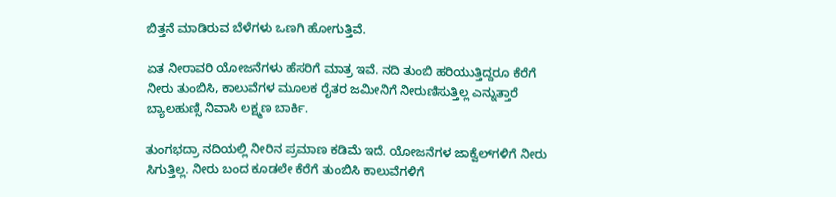ಬಿತ್ತನೆ ಮಾಡಿರುವ ಬೆಳೆಗಳು ಒಣಗಿ ಹೋಗುತ್ತಿವೆ.

ಏತ ನೀರಾವರಿ ಯೋಜನೆಗಳು ಹೆಸರಿಗೆ ಮಾತ್ರ ಇವೆ. ನದಿ ತುಂಬಿ ಹರಿಯುತ್ತಿದ್ದರೂ ಕೆರೆಗೆ ನೀರು ತುಂಬಿಸಿ, ಕಾಲುವೆಗಳ ಮೂಲಕ ರೈತರ ಜಮೀನಿಗೆ ನೀರುಣಿಸುತ್ತಿಲ್ಲ ಎನ್ನುತ್ತಾರೆ ಬ್ಯಾಲಹುಣ್ಸಿ ನಿವಾಸಿ ಲಕ್ಷ್ಮಣ ಬಾರ್ಕಿ.

ತುಂಗಭದ್ರಾ ನದಿಯಲ್ಲಿ ನೀರಿನ ಪ್ರಮಾಣ ಕಡಿಮೆ ಇದೆ. ಯೋಜನೆಗಳ ಜಾಕ್ವೆಲ್‌ಗಳಿಗೆ ನೀರು ಸಿಗುತ್ತಿಲ್ಲ. ನೀರು ಬಂದ ಕೂಡಲೇ ಕೆರೆಗೆ ತುಂಬಿಸಿ ಕಾಲುವೆಗಳಿಗೆ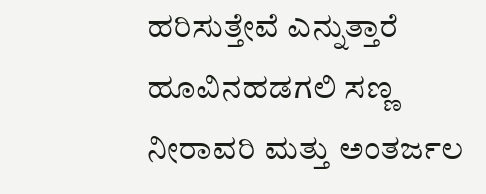ಹರಿಸುತ್ತೇವೆ ಎನ್ನುತ್ತಾರೆ ಹೂವಿನಹಡಗಲಿ ಸಣ್ಣ ನೀರಾವರಿ ಮತ್ತು ಅಂತರ್ಜಲ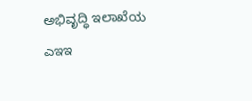ಅಭಿವೃದ್ಧಿ ಇಲಾಖೆಯ ಎಇಇ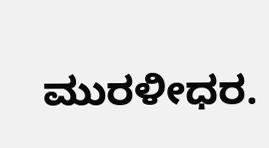ಮುರಳೀಧರ.